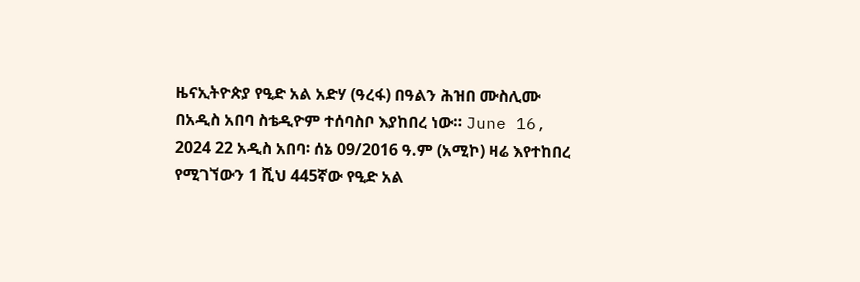ዜናኢትዮጵያ የዒድ አል አድሃ (ዓረፋ) በዓልን ሕዝበ ሙስሊሙ በአዲስ አበባ ስቴዲዮም ተሰባስቦ እያከበረ ነው። June 16, 2024 22 አዲስ አበባ፡ ሰኔ 09/2016 ዓ.ም (አሚኮ) ዛሬ እየተከበረ የሚገኘውን 1 ሺህ 445ኛው የዒድ አል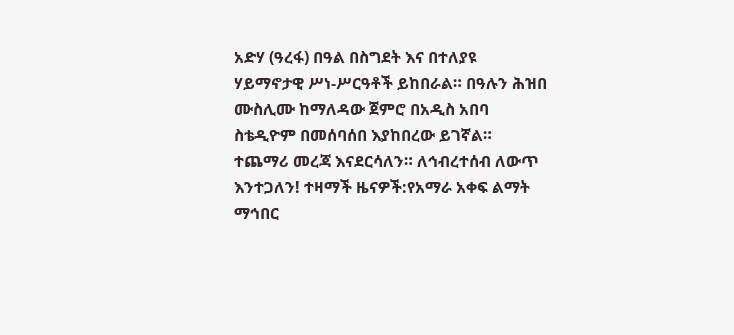አድሃ (ዓረፋ) በዓል በስግደት እና በተለያዩ ሃይማኖታዊ ሥነ-ሥርዓቶች ይከበራል። በዓሉን ሕዝበ ሙስሊሙ ከማለዳው ጀምሮ በአዲስ አበባ ስቴዲዮም በመሰባሰበ እያከበረው ይገኛል። ተጨማሪ መረጃ እናደርሳለን። ለኅብረተሰብ ለውጥ እንተጋለን! ተዛማች ዜናዎች:የአማራ አቀፍ ልማት ማኅበር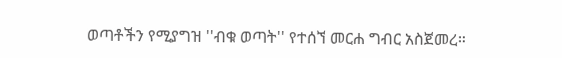ወጣቶችን የሚያግዝ ''ብቁ ወጣት'' የተሰኘ መርሐ ግብር አስጀመረ።